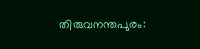തിരുവനന്തപുരം: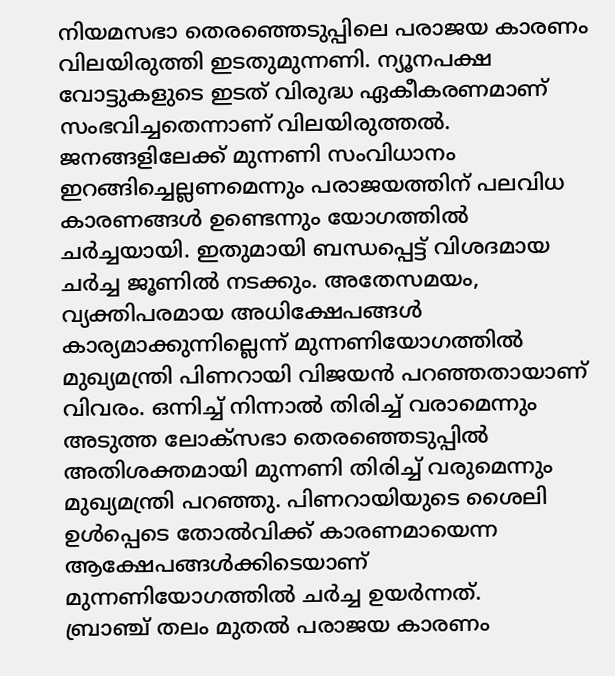നിയമസഭാ തെരഞ്ഞെടുപ്പിലെ പരാജയ കാരണം വിലയിരുത്തി ഇടതുമുന്നണി. ന്യൂനപക്ഷ വോട്ടുകളുടെ ഇടത് വിരുദ്ധ ഏകീകരണമാണ് സംഭവിച്ചതെന്നാണ് വിലയിരുത്തൽ. ജനങ്ങളിലേക്ക് മുന്നണി സംവിധാനം ഇറങ്ങിച്ചെല്ലണമെന്നും പരാജയത്തിന് പലവിധ കാരണങ്ങൾ ഉണ്ടെന്നും യോഗത്തിൽ ചർച്ചയായി. ഇതുമായി ബന്ധപ്പെട്ട് വിശദമായ ചർച്ച ജൂണിൽ നടക്കും. അതേസമയം, വ്യക്തിപരമായ അധിക്ഷേപങ്ങൾ കാര്യമാക്കുന്നില്ലെന്ന് മുന്നണിയോഗത്തിൽ മുഖ്യമന്ത്രി പിണറായി വിജയൻ പറഞ്ഞതായാണ് വിവരം. ഒന്നിച്ച് നിന്നാൽ തിരിച്ച് വരാമെന്നും അടുത്ത ലോക്സഭാ തെരഞ്ഞെടുപ്പിൽ അതിശക്തമായി മുന്നണി തിരിച്ച് വരുമെന്നും മുഖ്യമന്ത്രി പറഞ്ഞു. പിണറായിയുടെ ശൈലി ഉൾപ്പെടെ തോൽവിക്ക് കാരണമായെന്ന ആക്ഷേപങ്ങൾക്കിടെയാണ് മുന്നണിയോഗത്തിൽ ചർച്ച ഉയർന്നത്.
ബ്രാഞ്ച് തലം മുതൽ പരാജയ കാരണം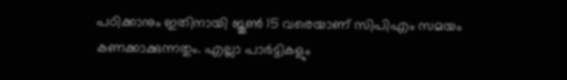പഠിക്കാനും ഇതിനായി ജൂൺ 15 വരെയാണ് സിപിഎം സമയം കണക്കാക്കുന്നതും. എല്ലാ പാർട്ടികളും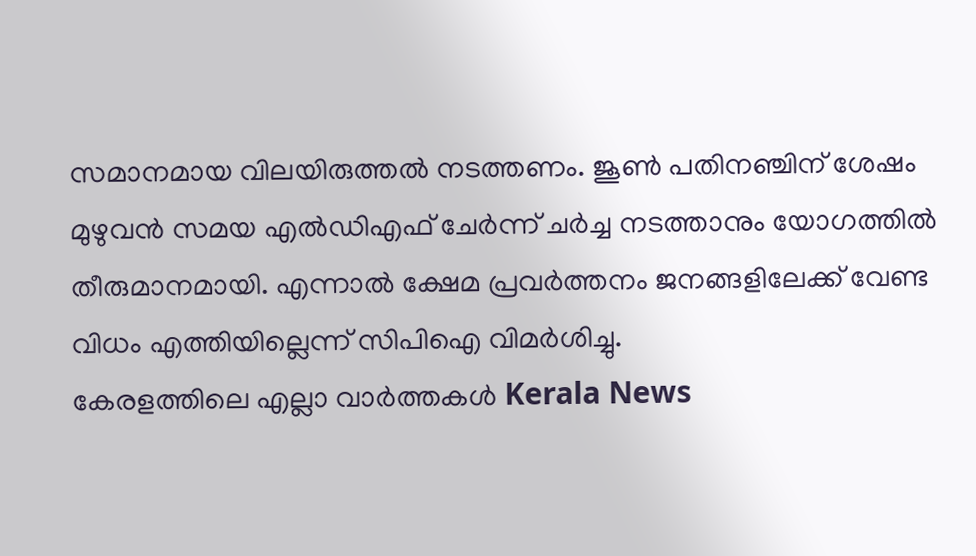സമാനമായ വിലയിരുത്തൽ നടത്തണം. ജൂൺ പതിനഞ്ചിന് ശേഷം മുഴുവൻ സമയ എൽഡിഎഫ് ചേർന്ന് ചർച്ച നടത്താനും യോഗത്തിൽ തീരുമാനമായി. എന്നാൽ ക്ഷേമ പ്രവർത്തനം ജനങ്ങളിലേക്ക് വേണ്ട വിധം എത്തിയില്ലെന്ന് സിപിഐ വിമർശിച്ചു.
കേരളത്തിലെ എല്ലാ വാർത്തകൾ Kerala News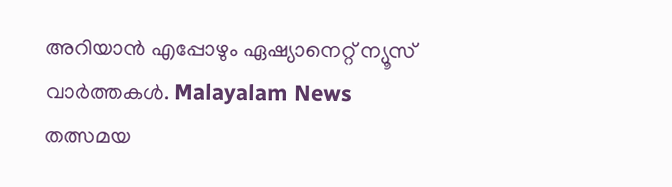അറിയാൻ എപ്പോഴും ഏഷ്യാനെറ്റ് ന്യൂസ് വാർത്തകൾ. Malayalam News തത്സമയ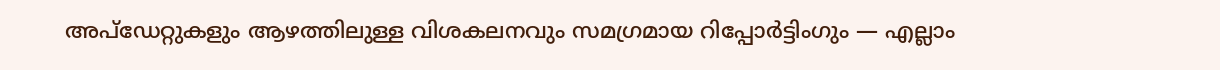അപ്ഡേറ്റുകളും ആഴത്തിലുള്ള വിശകലനവും സമഗ്രമായ റിപ്പോർട്ടിംഗും — എല്ലാം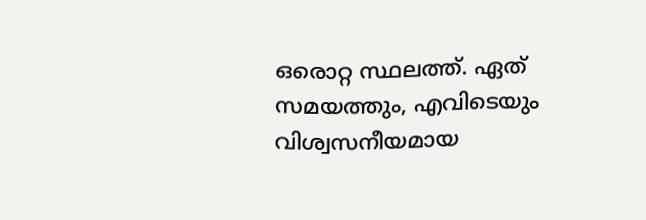ഒരൊറ്റ സ്ഥലത്ത്. ഏത് സമയത്തും, എവിടെയും വിശ്വസനീയമായ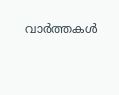വാർത്തകൾ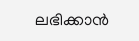ലഭിക്കാൻ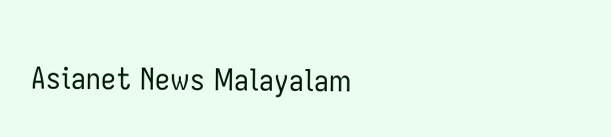Asianet News Malayalam